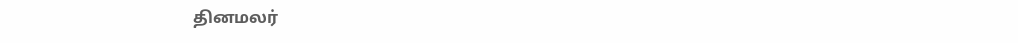தினமலர்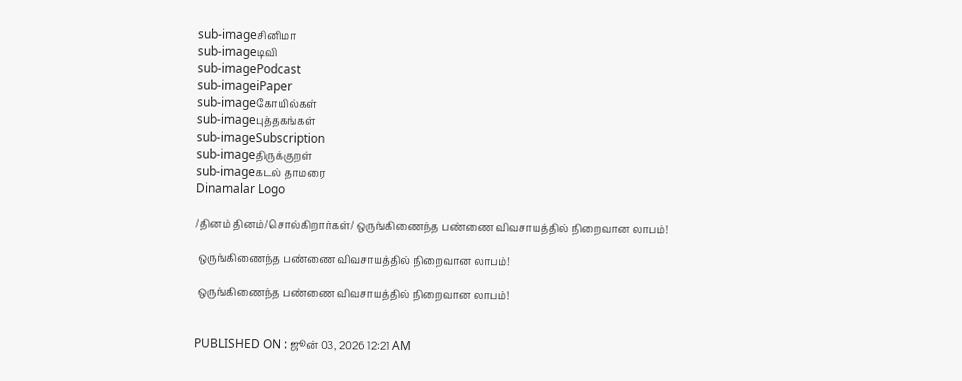sub-imageசினிமா
sub-imageடிவி
sub-imagePodcast
sub-imageiPaper
sub-imageகோயில்கள்
sub-imageபுத்தகங்கள்
sub-imageSubscription
sub-imageதிருக்குறள்
sub-imageகடல் தாமரை
Dinamalar Logo

/தினம் தினம்/சொல்கிறார்கள்/ ஒருங்கிணைந்த பண்ணை விவசாயத்தில் நிறைவான லாபம்!

 ஒருங்கிணைந்த பண்ணை விவசாயத்தில் நிறைவான லாபம்!

 ஒருங்கிணைந்த பண்ணை விவசாயத்தில் நிறைவான லாபம்!


PUBLISHED ON : ஜூன் 03, 2026 12:21 AM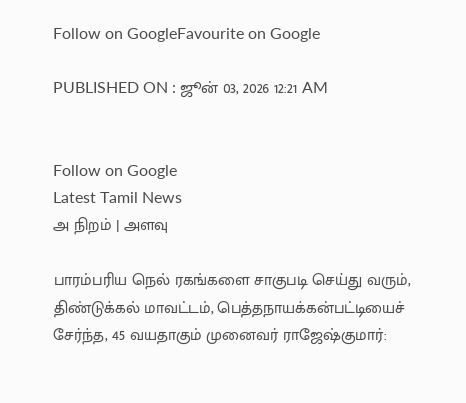Follow on GoogleFavourite on Google

PUBLISHED ON : ஜூன் 03, 2026 12:21 AM


Follow on Google
Latest Tamil News
அ நிறம் | அளவு

பாரம்பரிய நெல் ரகங்களை சாகுபடி செய்து வரும், திண்டுக்கல் மாவட்டம், பெத்தநாயக்கன்பட்டியைச் சேர்ந்த, 45 வயதாகும் முனைவர் ராஜேஷ்குமார்: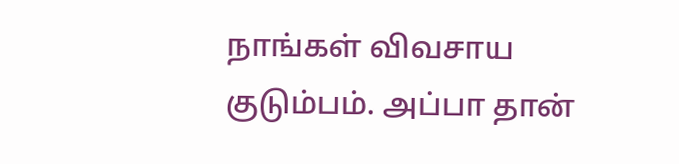நாங்கள் விவசாய குடும்பம். அப்பா தான்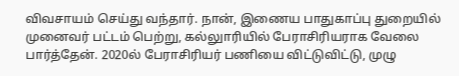விவசாயம் செய்து வந்தார். நான், இணைய பாதுகாப்பு துறையில் முனைவர் பட்டம் பெற்று, கல்லுாரியில் பேராசிரியராக வேலை பார்த்தேன். 2020ல் பேராசிரியர் பணியை விட்டுவிட்டு, முழு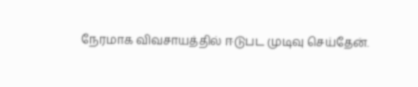நேரமாக விவசாயத்தில் ஈடுபட முடிவு செய்தேன்.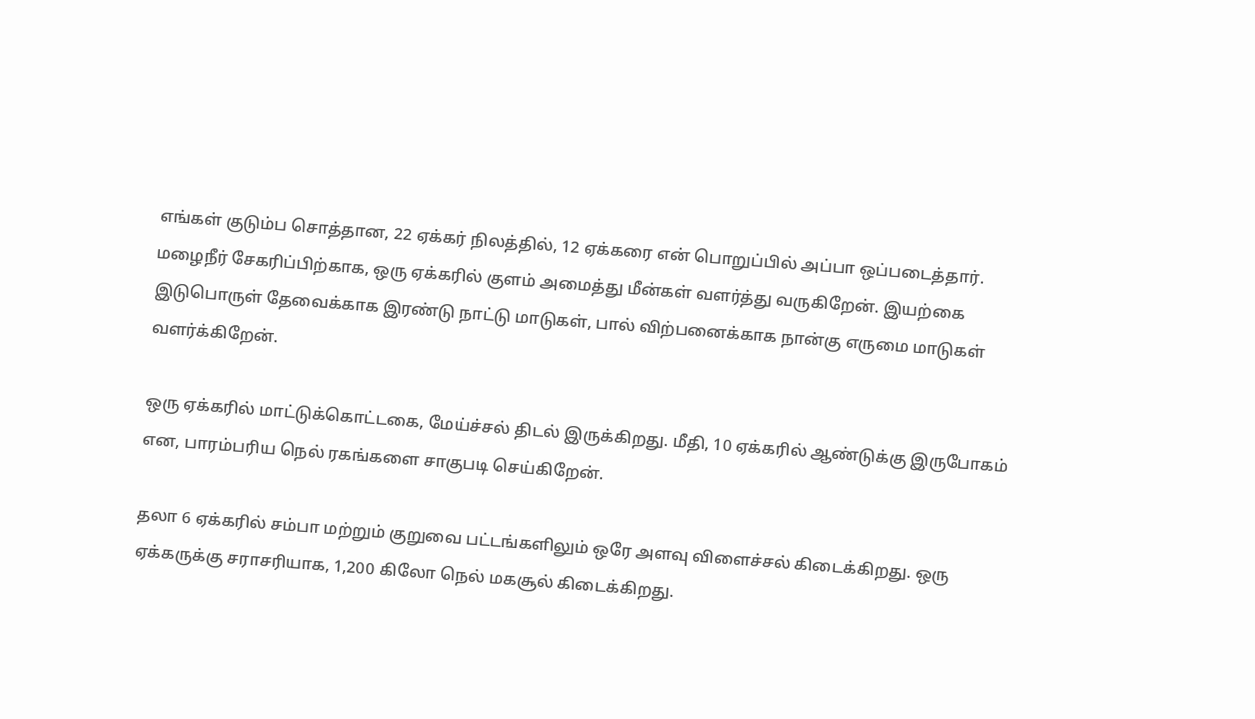எங்கள் குடும்ப சொத்தான, 22 ஏக்கர் நிலத்தில், 12 ஏக்கரை என் பொறுப்பில் அப்பா ஒப்படைத்தார். மழைநீர் சேகரிப்பிற்காக, ஒரு ஏக்கரில் குளம் அமைத்து மீன்கள் வளர்த்து வருகிறேன். இயற்கை இடுபொருள் தேவைக்காக இரண்டு நாட்டு மாடுகள், பால் விற்பனைக்காக நான்கு எருமை மாடுகள் வளர்க்கிறேன்.

ஒரு ஏக்கரில் மாட்டுக்கொட்டகை, மேய்ச்சல் திடல் இருக்கிறது. மீதி, 10 ஏக்கரில் ஆண்டுக்கு இருபோகம் என, பாரம்பரிய நெல் ரகங்களை சாகுபடி செய்கிறேன்.

தலா 6 ஏக்கரில் சம்பா மற்றும் குறுவை பட்டங்களிலும் ஒரே அளவு விளைச்சல் கிடைக்கிறது. ஒரு ஏக்கருக்கு சராசரியாக, 1,200 கிலோ நெல் மகசூல் கிடைக்கிறது.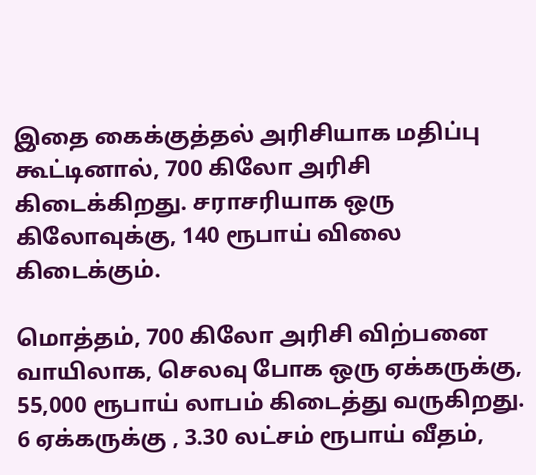இதை கைக்குத்தல் அரிசியாக மதிப்பு கூட்டினால், 700 கிலோ அரிசி கிடைக்கிறது. சராசரியாக ஒரு கிலோவுக்கு, 140 ரூபாய் விலை கிடைக்கும்.

மொத்தம், 700 கிலோ அரிசி விற்பனை வாயிலாக, செலவு போக ஒரு ஏக்கருக்கு, 55,000 ரூபாய் லாபம் கிடைத்து வருகிறது. 6 ஏக்கருக்கு , 3.30 லட்சம் ரூபாய் வீதம்,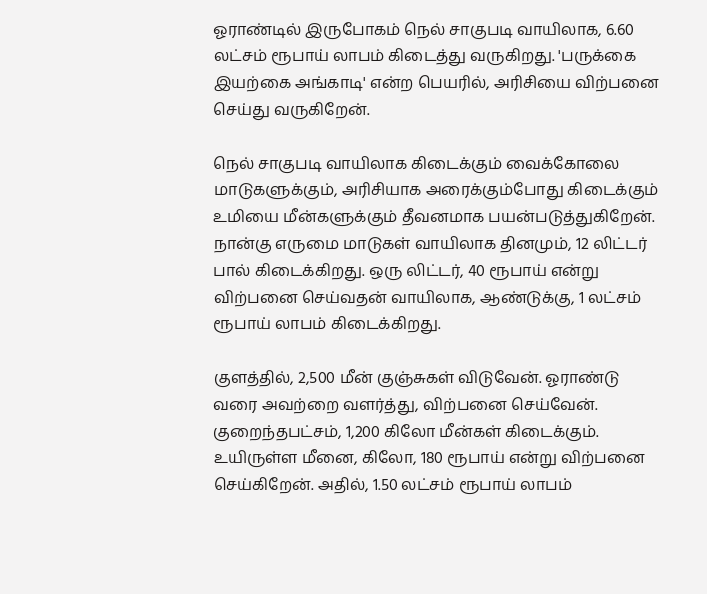ஓராண்டில் இருபோகம் நெல் சாகுபடி வாயிலாக, 6.60 லட்சம் ரூபாய் லாபம் கிடைத்து வருகிறது. 'பருக்கை இயற்கை அங்காடி' என்ற பெயரில், அரிசியை விற்பனை செய்து வருகிறேன்.

நெல் சாகுபடி வாயிலாக கிடைக்கும் வைக்கோலை மாடுகளுக்கும், அரிசியாக அரைக்கும்போது கிடைக்கும் உமியை மீன்களுக்கும் தீவனமாக பயன்படுத்துகிறேன். நான்கு எருமை மாடுகள் வாயிலாக தினமும், 12 லிட்டர் பால் கிடைக்கிறது. ஒரு லிட்டர், 40 ரூபாய் என்று விற்பனை செய்வதன் வாயிலாக, ஆண்டுக்கு, 1 லட்சம் ரூபாய் லாபம் கிடைக்கிறது.

குளத்தில், 2,500 மீன் குஞ்சுகள் விடுவேன். ஓராண்டு வரை அவற்றை வளர்த்து, விற்பனை செய்வேன். குறைந்தபட்சம், 1,200 கிலோ மீன்கள் கிடைக்கும். உயிருள்ள மீனை, கிலோ, 180 ரூபாய் என்று விற்பனை செய்கிறேன். அதில், 1.50 லட்சம் ரூபாய் லாபம்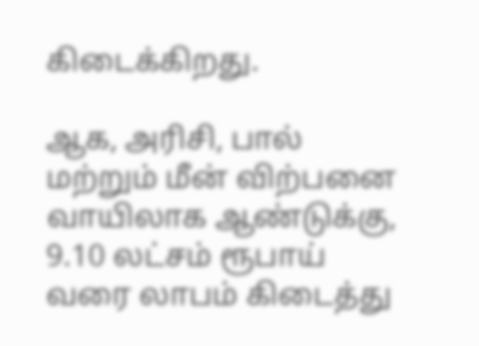கிடைக்கிறது.

ஆக, அரிசி, பால் மற்றும் மீன் விற்பனை வாயிலாக ஆண்டுக்கு, 9.10 லட்சம் ரூபாய் வரை லாபம் கிடைத்து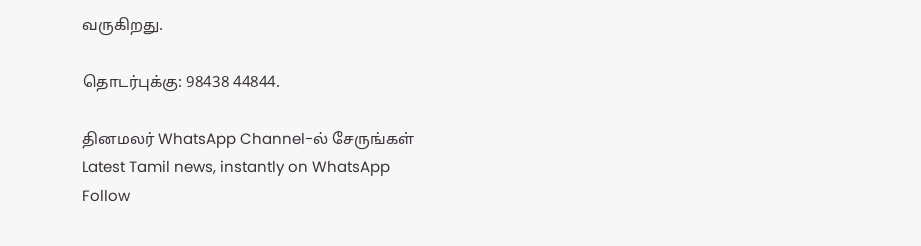வருகிறது.

தொடர்புக்கு: 98438 44844.

தினமலர் WhatsApp Channel-ல் சேருங்கள்
Latest Tamil news, instantly on WhatsApp
Follow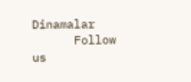Dinamalar
      Follow us